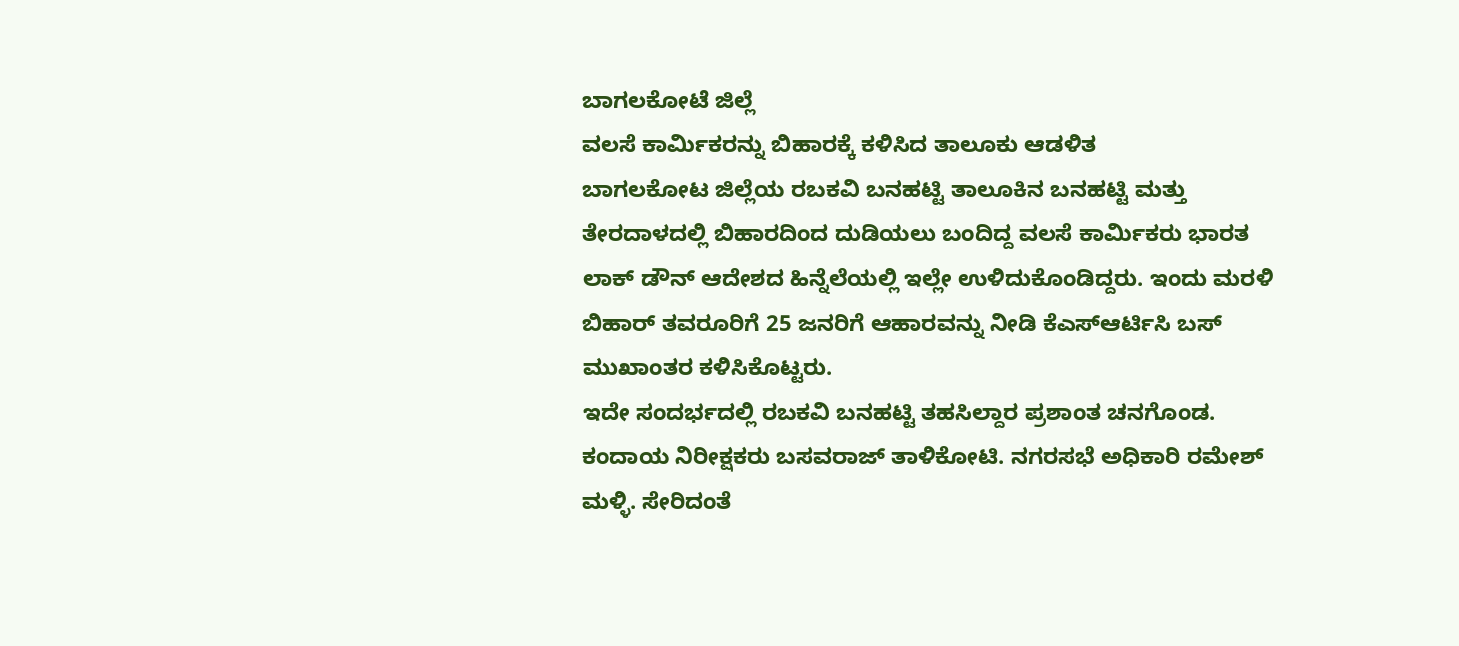ಬಾಗಲಕೋಟೆ ಜಿಲ್ಲೆ
ವಲಸೆ ಕಾರ್ಮಿಕರನ್ನು ಬಿಹಾರಕ್ಕೆ ಕಳಿಸಿದ ತಾಲೂಕು ಆಡಳಿತ
ಬಾಗಲಕೋಟ ಜಿಲ್ಲೆಯ ರಬಕವಿ ಬನಹಟ್ಟಿ ತಾಲೂಕಿನ ಬನಹಟ್ಟಿ ಮತ್ತು ತೇರದಾಳದಲ್ಲಿ ಬಿಹಾರದಿಂದ ದುಡಿಯಲು ಬಂದಿದ್ದ ವಲಸೆ ಕಾರ್ಮಿಕರು ಭಾರತ ಲಾಕ್ ಡೌನ್ ಆದೇಶದ ಹಿನ್ನೆಲೆಯಲ್ಲಿ ಇಲ್ಲೇ ಉಳಿದುಕೊಂಡಿದ್ದರು. ಇಂದು ಮರಳಿ ಬಿಹಾರ್ ತವರೂರಿಗೆ 25 ಜನರಿಗೆ ಆಹಾರವನ್ನು ನೀಡಿ ಕೆಎಸ್ಆರ್ಟಿಸಿ ಬಸ್ ಮುಖಾಂತರ ಕಳಿಸಿಕೊಟ್ಟರು.
ಇದೇ ಸಂದರ್ಭದಲ್ಲಿ ರಬಕವಿ ಬನಹಟ್ಟಿ ತಹಸಿಲ್ದಾರ ಪ್ರಶಾಂತ ಚನಗೊಂಡ. ಕಂದಾಯ ನಿರೀಕ್ಷಕರು ಬಸವರಾಜ್ ತಾಳಿಕೋಟಿ. ನಗರಸಭೆ ಅಧಿಕಾರಿ ರಮೇಶ್ ಮಳ್ಳಿ. ಸೇರಿದಂತೆ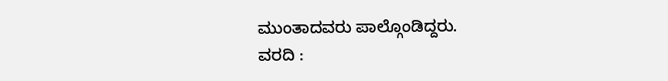ಮುಂತಾದವರು ಪಾಲ್ಗೊಂಡಿದ್ದರು.
ವರದಿ :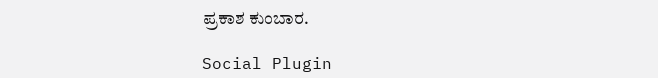ಪ್ರಕಾಶ ಕುಂಬಾರ.

Social Plugin